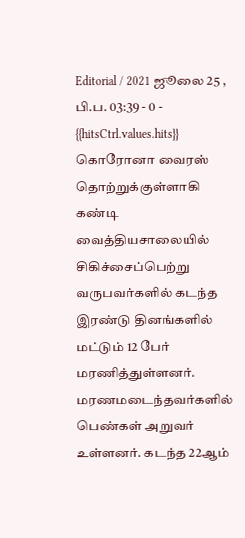Editorial / 2021 ஜூலை 25 , பி.ப. 03:39 - 0 - {{hitsCtrl.values.hits}}
கொரோனா வைரஸ் தொற்றுக்குள்ளாகி கண்டி வைத்தியசாலையில் சிகிச்சைப்பெற்று வருபவர்களில் கடந்த இரண்டு தினங்களில் மட்டும் 12 பேர் மரணித்துள்ளனர்.
மரணமடைந்தவர்களில் பெண்கள் அறுவர் உள்ளனர். கடந்த 22ஆம்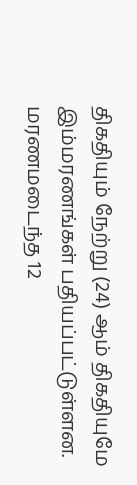திகதியும் நேற்று (24) ஆம் திகதியுமே இம்மரணங்கள் பதியப்பட்டுள்ளன.
மரணமடைந்த 12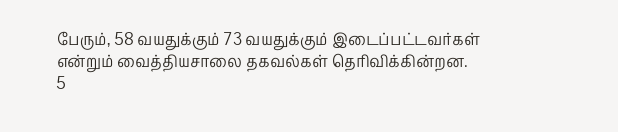பேரும், 58 வயதுக்கும் 73 வயதுக்கும் இடைப்பட்டவர்கள் என்றும் வைத்தியசாலை தகவல்கள் தெரிவிக்கின்றன.
5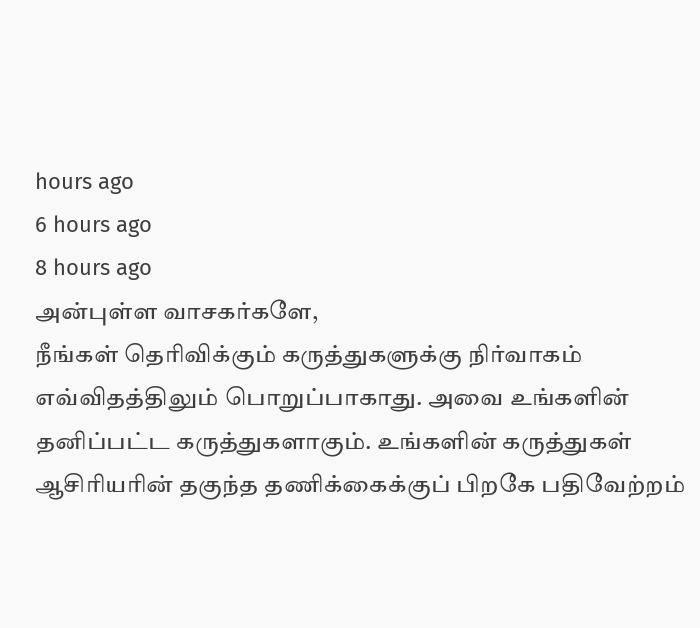hours ago
6 hours ago
8 hours ago
அன்புள்ள வாசகர்களே,
நீங்கள் தெரிவிக்கும் கருத்துகளுக்கு நிர்வாகம் எவ்விதத்திலும் பொறுப்பாகாது. அவை உங்களின் தனிப்பட்ட கருத்துகளாகும். உங்களின் கருத்துகள் ஆசிரியரின் தகுந்த தணிக்கைக்குப் பிறகே பதிவேற்றம்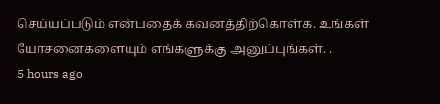செய்யப்படும் என்பதைக் கவனத்திற்கொள்க. உங்கள் யோசனைகளையும் எங்களுக்கு அனுப்புங்கள். .
5 hours ago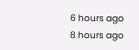6 hours ago
8 hours ago